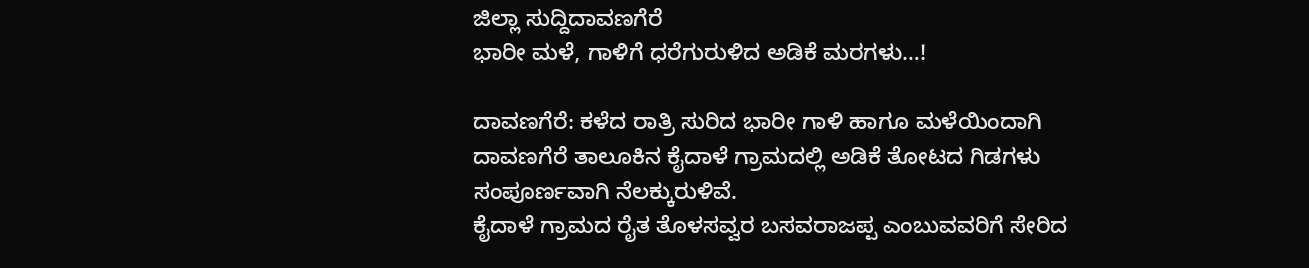ಜಿಲ್ಲಾ ಸುದ್ದಿದಾವಣಗೆರೆ
ಭಾರೀ ಮಳೆ, ಗಾಳಿಗೆ ಧರೆಗುರುಳಿದ ಅಡಿಕೆ ಮರಗಳು…!

ದಾವಣಗೆರೆ: ಕಳೆದ ರಾತ್ರಿ ಸುರಿದ ಭಾರೀ ಗಾಳಿ ಹಾಗೂ ಮಳೆಯಿಂದಾಗಿ ದಾವಣಗೆರೆ ತಾಲೂಕಿನ ಕೈದಾಳೆ ಗ್ರಾಮದಲ್ಲಿ ಅಡಿಕೆ ತೋಟದ ಗಿಡಗಳು ಸಂಪೂರ್ಣವಾಗಿ ನೆಲಕ್ಕುರುಳಿವೆ.
ಕೈದಾಳೆ ಗ್ರಾಮದ ರೈತ ತೊಳಸವ್ವರ ಬಸವರಾಜಪ್ಪ ಎಂಬುವವರಿಗೆ ಸೇರಿದ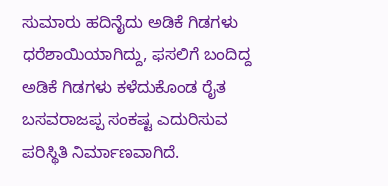ಸುಮಾರು ಹದಿನೈದು ಅಡಿಕೆ ಗಿಡಗಳು ಧರೆಶಾಯಿಯಾಗಿದ್ದು, ಫಸಲಿಗೆ ಬಂದಿದ್ದ ಅಡಿಕೆ ಗಿಡಗಳು ಕಳೆದುಕೊಂಡ ರೈತ ಬಸವರಾಜಪ್ಪ ಸಂಕಷ್ಟ ಎದುರಿಸುವ ಪರಿಸ್ಥಿತಿ ನಿರ್ಮಾಣವಾಗಿದೆ.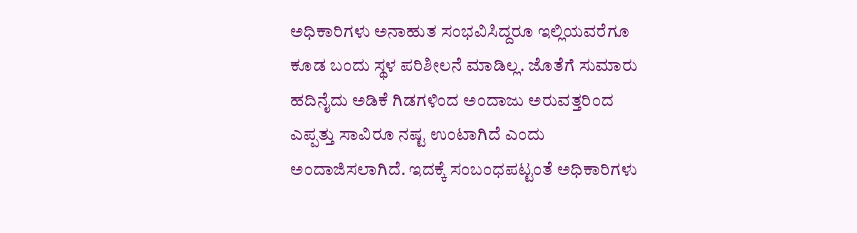ಅಧಿಕಾರಿಗಳು ಅನಾಹುತ ಸಂಭವಿಸಿದ್ದರೂ ಇಲ್ಲಿಯವರೆಗೂ ಕೂಡ ಬಂದು ಸ್ಥಳ ಪರಿಶೀಲನೆ ಮಾಡಿಲ್ಲ. ಜೊತೆಗೆ ಸುಮಾರು ಹದಿನೈದು ಅಡಿಕೆ ಗಿಡಗಳಿಂದ ಅಂದಾಜು ಅರುವತ್ತರಿಂದ ಎಪ್ಪತ್ತು ಸಾವಿರೂ ನಷ್ಟ ಉಂಟಾಗಿದೆ ಎಂದು ಅಂದಾಜಿಸಲಾಗಿದೆ. ಇದಕ್ಕೆ ಸಂಬಂಧಪಟ್ಟಂತೆ ಅಧಿಕಾರಿಗಳು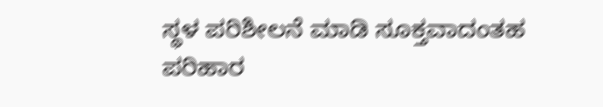ಸ್ಥಳ ಪರಿಶೀಲನೆ ಮಾಡಿ ಸೂಕ್ತವಾದಂತಹ ಪರಿಹಾರ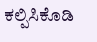ಕಲ್ಪಿಸಿಕೊಡಿ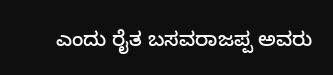ಎಂದು ರೈತ ಬಸವರಾಜಪ್ಪ ಅವರು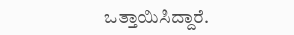ಒತ್ತಾಯಿಸಿದ್ದಾರೆ.